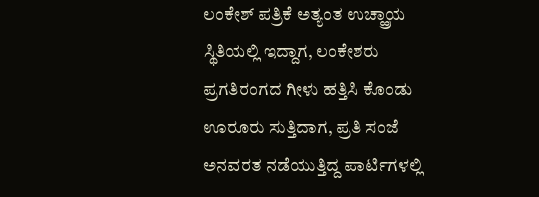ಲಂಕೇಶ್ ಪತ್ರಿಕೆ ಅತ್ಯಂತ ಉಚ್ಹ್ರಾಯ ಸ್ಥಿತಿಯಲ್ಲಿ ಇದ್ದಾಗ, ಲಂಕೇಶರು ಪ್ರಗತಿರಂಗದ ಗೀಳು ಹತ್ತಿಸಿ ಕೊಂಡು ಊರೂರು ಸುತ್ತಿದಾಗ, ಪ್ರತಿ ಸಂಜೆ ಅನವರತ ನಡೆಯುತ್ತಿದ್ದ ಪಾರ್ಟಿಗಳಲ್ಲಿ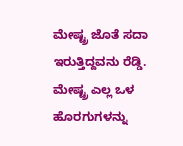ಮೇಷ್ಟ್ರ ಜೊತೆ ಸದಾ ಇರುತ್ತಿದ್ದವನು ರೆಡ್ಡಿ. ಮೇಷ್ಟ್ರ ಎಲ್ಲ ಒಳ ಹೊರಗುಗಳನ್ನು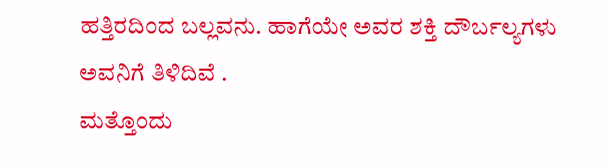ಹತ್ತಿರದಿಂದ ಬಲ್ಲವನು. ಹಾಗೆಯೇ ಅವರ ಶಕ್ತಿ ದೌರ್ಬಲ್ಯಗಳು ಅವನಿಗೆ ತಿಳಿದಿವೆ .
ಮತ್ತೊಂದು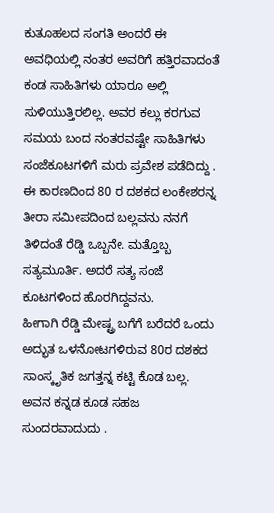ಕುತೂಹಲದ ಸಂಗತಿ ಅಂದರೆ ಈ ಅವಧಿಯಲ್ಲಿ ನಂತರ ಅವರಿಗೆ ಹತ್ತಿರವಾದಂತೆ ಕಂಡ ಸಾಹಿತಿಗಳು ಯಾರೂ ಅಲ್ಲಿ ಸುಳಿಯುತ್ತಿರಲಿಲ್ಲ. ಅವರ ಕಲ್ಲು ಕರಗುವ ಸಮಯ ಬಂದ ನಂತರವಷ್ಟೇ ಸಾಹಿತಿಗಳು ಸಂಜೆಕೂಟಗಳಿಗೆ ಮರು ಪ್ರವೇಶ ಪಡೆದಿದ್ದು .
ಈ ಕಾರಣದಿಂದ 80 ರ ದಶಕದ ಲಂಕೇಶರನ್ನ ತೀರಾ ಸಮೀಪದಿಂದ ಬಲ್ಲವನು ನನಗೆ ತಿಳಿದಂತೆ ರೆಡ್ಡಿ ಒಬ್ಬನೇ. ಮತ್ತೊಬ್ಬ ಸತ್ಯಮೂರ್ತಿ. ಅದರೆ ಸತ್ಯ ಸಂಜೆ ಕೂಟಗಳಿಂದ ಹೊರಗಿದ್ದವನು.
ಹೀಗಾಗಿ ರೆಡ್ಡಿ ಮೇಷ್ಟ್ರ ಬಗೆಗೆ ಬರೆದರೆ ಒಂದು ಅದ್ಭುತ ಒಳನೋಟಗಳಿರುವ 80ರ ದಶಕದ ಸಾಂಸ್ಕೃತಿಕ ಜಗತ್ತನ್ನ ಕಟ್ಟಿ ಕೊಡ ಬಲ್ಲ.
ಅವನ ಕನ್ನಡ ಕೂಡ ಸಹಜ ಸುಂದರವಾದುದು .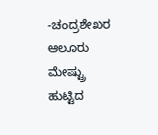-ಚಂದ್ರಶೇಖರ ಆಲೂರು
ಮೇಷ್ಟ್ರು ಹುಟ್ಟಿದ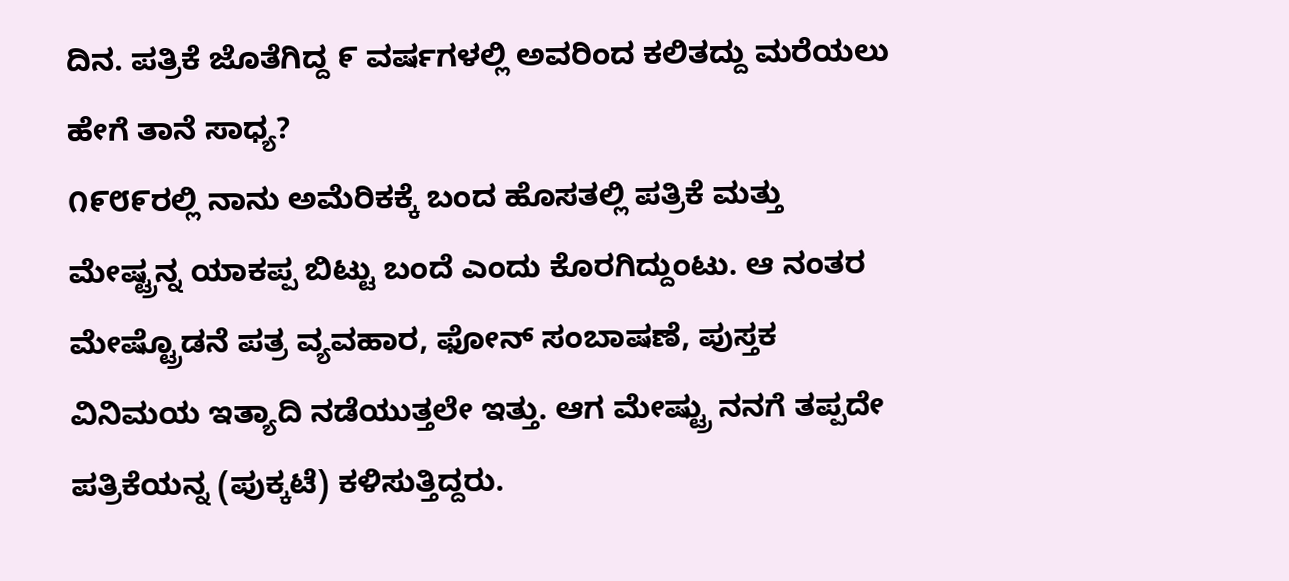ದಿನ. ಪತ್ರಿಕೆ ಜೊತೆಗಿದ್ದ ೯ ವರ್ಷಗಳಲ್ಲಿ ಅವರಿಂದ ಕಲಿತದ್ದು ಮರೆಯಲು ಹೇಗೆ ತಾನೆ ಸಾಧ್ಯ?
೧೯೮೯ರಲ್ಲಿ ನಾನು ಅಮೆರಿಕಕ್ಕೆ ಬಂದ ಹೊಸತಲ್ಲಿ ಪತ್ರಿಕೆ ಮತ್ತು ಮೇಷ್ಟ್ರನ್ನ ಯಾಕಪ್ಪ ಬಿಟ್ಟು ಬಂದೆ ಎಂದು ಕೊರಗಿದ್ದುಂಟು. ಆ ನಂತರ ಮೇಷ್ಟ್ರೊಡನೆ ಪತ್ರ ವ್ಯವಹಾರ, ಫೋನ್ ಸಂಬಾಷಣೆ, ಪುಸ್ತಕ ವಿನಿಮಯ ಇತ್ಯಾದಿ ನಡೆಯುತ್ತಲೇ ಇತ್ತು. ಆಗ ಮೇಷ್ಟ್ರು ನನಗೆ ತಪ್ಪದೇ ಪತ್ರಿಕೆಯನ್ನ (ಪುಕ್ಕಟೆ) ಕಳಿಸುತ್ತಿದ್ದರು.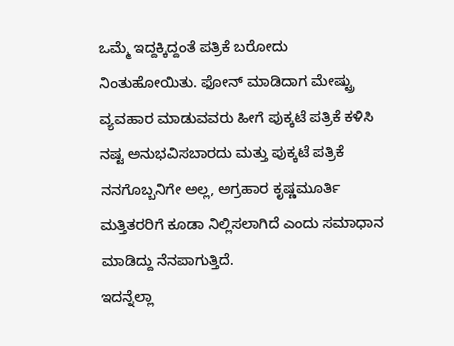ಒಮ್ಮೆ ಇದ್ದಕ್ಕಿದ್ದಂತೆ ಪತ್ರಿಕೆ ಬರೋದು ನಿಂತುಹೋಯಿತು. ಫೋನ್ ಮಾಡಿದಾಗ ಮೇಷ್ಟ್ರು ವ್ಯವಹಾರ ಮಾಡುವವರು ಹೀಗೆ ಪುಕ್ಕಟೆ ಪತ್ರಿಕೆ ಕಳಿಸಿ ನಷ್ಟ ಅನುಭವಿಸಬಾರದು ಮತ್ತು ಪುಕ್ಕಟೆ ಪತ್ರಿಕೆ ನನಗೊಬ್ಬನಿಗೇ ಅಲ್ಲ, ಅಗ್ರಹಾರ ಕೃಷ್ಣಮೂರ್ತಿ ಮತ್ತಿತರರಿಗೆ ಕೂಡಾ ನಿಲ್ಲಿಸಲಾಗಿದೆ ಎಂದು ಸಮಾಧಾನ ಮಾಡಿದ್ದು ನೆನಪಾಗುತ್ತಿದೆ.
ಇದನ್ನೆಲ್ಲಾ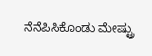ನೆನೆಪಿಸಿಕೊಂಡು ಮೇಷ್ಟ್ರು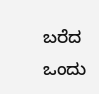ಬರೆದ ಒಂದು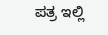ಪತ್ರ ಇಲ್ಲಿ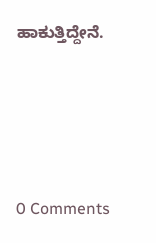ಹಾಕುತ್ತಿದ್ದೇನೆ.






0 Comments